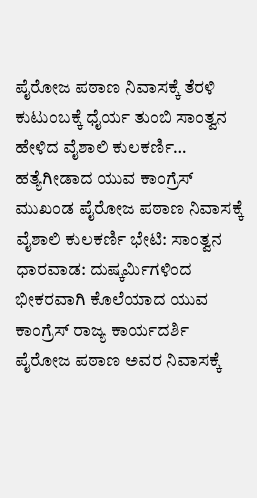ಪೈರೋಜ ಪಠಾಣ ನಿವಾಸಕ್ಕೆ ತೆರಳಿ ಕುಟುಂಬಕ್ಕೆ ಧೈರ್ಯ ತುಂಬಿ ಸಾಂತ್ವನ ಹೇಳಿದ ವೈಶಾಲಿ ಕುಲಕರ್ಣಿ…
ಹತ್ಯೆಗೀಡಾದ ಯುವ ಕಾಂಗ್ರೆಸ್ ಮುಖಂಡ ಪೈರೋಜ ಪಠಾಣ ನಿವಾಸಕ್ಕೆ ವೈಶಾಲಿ ಕುಲಕರ್ಣಿ ಭೇಟಿ: ಸಾಂತ್ವನ
ಧಾರವಾಡ: ದುಷ್ಕರ್ಮಿಗಳಿಂದ ಭೀಕರವಾಗಿ ಕೊಲೆಯಾದ ಯುವ ಕಾಂಗ್ರೆಸ್ ರಾಜ್ಯ ಕಾರ್ಯದರ್ಶಿ ಪೈರೋಜ ಪಠಾಣ ಅವರ ನಿವಾಸಕ್ಕೆ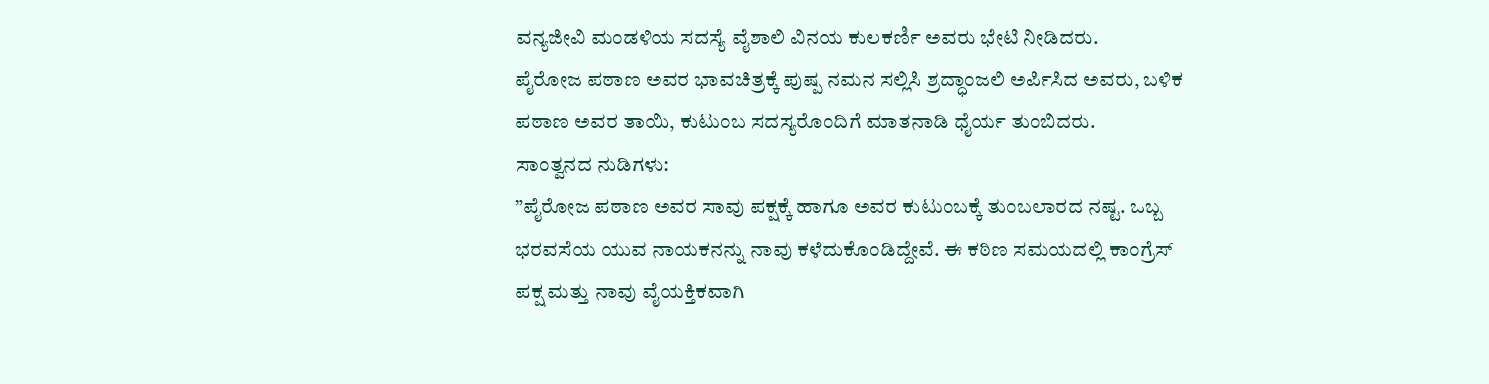ವನ್ಯಜೀವಿ ಮಂಡಳಿಯ ಸದಸ್ಯೆ ವೈಶಾಲಿ ವಿನಯ ಕುಲಕರ್ಣಿ ಅವರು ಭೇಟಿ ನೀಡಿದರು.
ಪೈರೋಜ ಪಠಾಣ ಅವರ ಭಾವಚಿತ್ರಕ್ಕೆ ಪುಷ್ಪ ನಮನ ಸಲ್ಲಿಸಿ ಶ್ರದ್ಧಾಂಜಲಿ ಅರ್ಪಿಸಿದ ಅವರು, ಬಳಿಕ ಪಠಾಣ ಅವರ ತಾಯಿ, ಕುಟುಂಬ ಸದಸ್ಯರೊಂದಿಗೆ ಮಾತನಾಡಿ ಧೈರ್ಯ ತುಂಬಿದರು.
ಸಾಂತ್ವನದ ನುಡಿಗಳು:
”ಪೈರೋಜ ಪಠಾಣ ಅವರ ಸಾವು ಪಕ್ಷಕ್ಕೆ ಹಾಗೂ ಅವರ ಕುಟುಂಬಕ್ಕೆ ತುಂಬಲಾರದ ನಷ್ಟ. ಒಬ್ಬ ಭರವಸೆಯ ಯುವ ನಾಯಕನನ್ನು ನಾವು ಕಳೆದುಕೊಂಡಿದ್ದೇವೆ. ಈ ಕಠಿಣ ಸಮಯದಲ್ಲಿ ಕಾಂಗ್ರೆಸ್ ಪಕ್ಷ ಮತ್ತು ನಾವು ವೈಯಕ್ತಿಕವಾಗಿ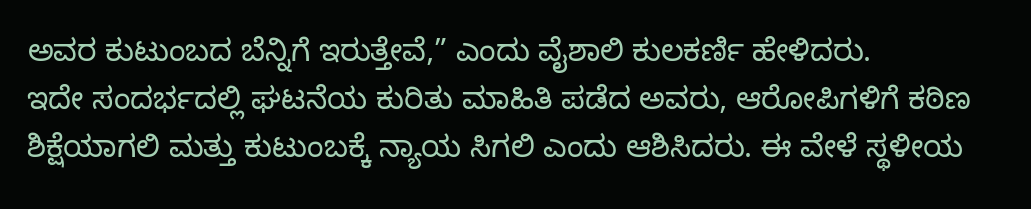ಅವರ ಕುಟುಂಬದ ಬೆನ್ನಿಗೆ ಇರುತ್ತೇವೆ,” ಎಂದು ವೈಶಾಲಿ ಕುಲಕರ್ಣಿ ಹೇಳಿದರು.
ಇದೇ ಸಂದರ್ಭದಲ್ಲಿ ಘಟನೆಯ ಕುರಿತು ಮಾಹಿತಿ ಪಡೆದ ಅವರು, ಆರೋಪಿಗಳಿಗೆ ಕಠಿಣ ಶಿಕ್ಷೆಯಾಗಲಿ ಮತ್ತು ಕುಟುಂಬಕ್ಕೆ ನ್ಯಾಯ ಸಿಗಲಿ ಎಂದು ಆಶಿಸಿದರು. ಈ ವೇಳೆ ಸ್ಥಳೀಯ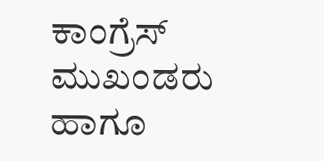ಕಾಂಗ್ರೆಸ್ ಮುಖಂಡರು ಹಾಗೂ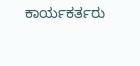ಕಾರ್ಯಕರ್ತರು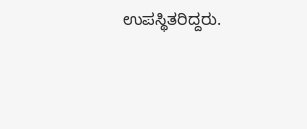ಉಪಸ್ಥಿತರಿದ್ದರು.